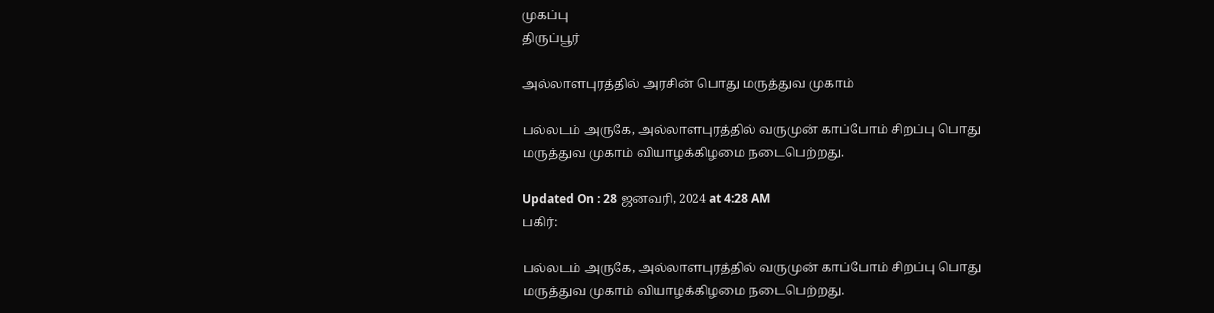முகப்பு
திருப்பூர்

அல்லாளபுரத்தில் அரசின் பொது மருத்துவ முகாம்

பல்லடம் அருகே, அல்லாளபுரத்தில் வருமுன் காப்போம் சிறப்பு பொது மருத்துவ முகாம் வியாழக்கிழமை நடைபெற்றது.

Updated On : 28 ஜனவரி, 2024 at 4:28 AM
பகிர்:

பல்லடம் அருகே, அல்லாளபுரத்தில் வருமுன் காப்போம் சிறப்பு பொது மருத்துவ முகாம் வியாழக்கிழமை நடைபெற்றது.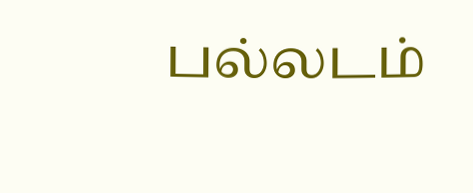பல்லடம்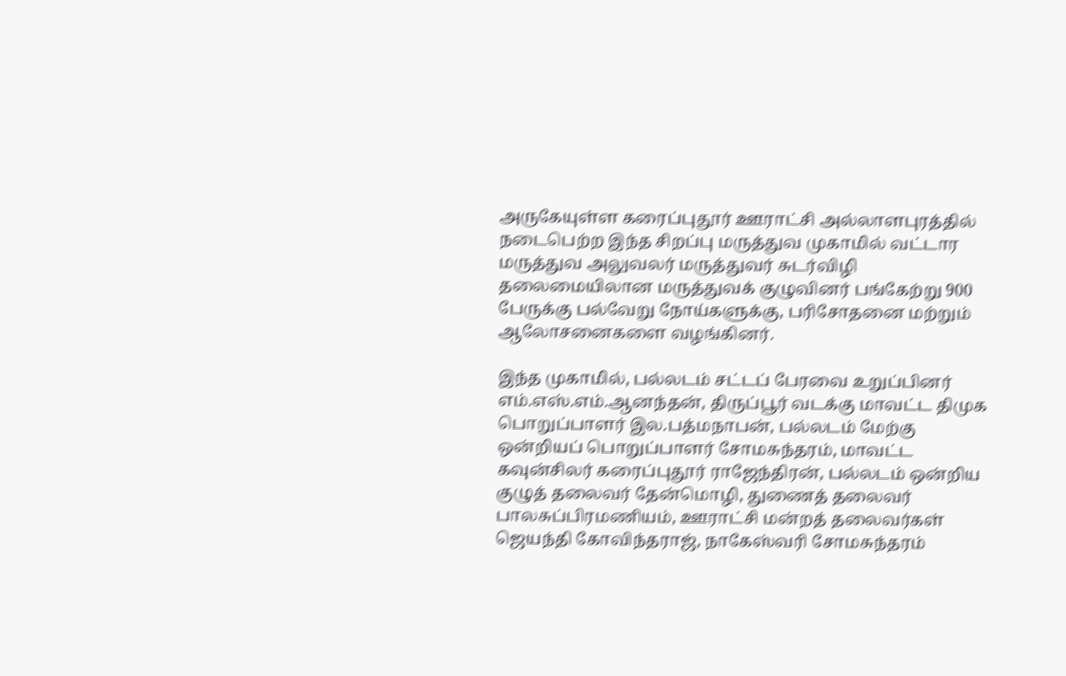அருகேயுள்ள கரைப்புதூர் ஊராட்சி அல்லாளபுரத்தில் நடைபெற்ற இந்த சிறப்பு மருத்துவ முகாமில் வட்டார மருத்துவ அலுவலர் மருத்துவர் சுடர்விழி தலைமையிலான மருத்துவக் குழுவினர் பங்கேற்று 900 பேருக்கு பல்வேறு நோய்களுக்கு, பரிசோதனை மற்றும் ஆலோசனைகளை வழங்கினர்.

இந்த முகாமில், பல்லடம் சட்டப் பேரவை உறுப்பினர் எம்.எஸ்.எம்.ஆனந்தன், திருப்பூர் வடக்கு மாவட்ட திமுக பொறுப்பாளர் இல.பத்மநாபன், பல்லடம் மேற்கு ஒன்றியப் பொறுப்பாளர் சோமசுந்தரம், மாவட்ட கவுன்சிலர் கரைப்புதூர் ராஜேந்திரன், பல்லடம் ஒன்றிய குழுத் தலைவர் தேன்மொழி, துணைத் தலைவர் பாலசுப்பிரமணியம், ஊராட்சி மன்றத் தலைவர்கள் ஜெயந்தி கோவிந்தராஜ், நாகேஸ்வரி சோமசுந்தரம்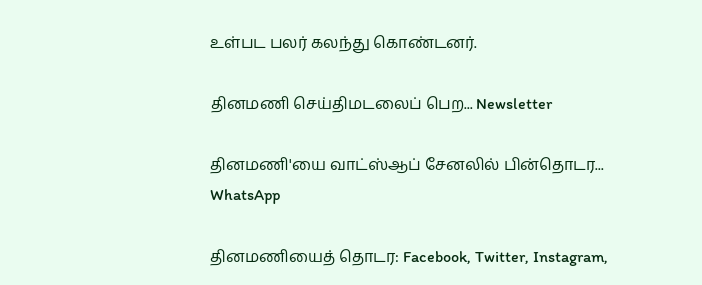உள்பட பலர் கலந்து கொண்டனர்.

தினமணி செய்திமடலைப் பெற... Newsletter

தினமணி'யை வாட்ஸ்ஆப் சேனலில் பின்தொடர... WhatsApp

தினமணியைத் தொடர: Facebook, Twitter, Instagram,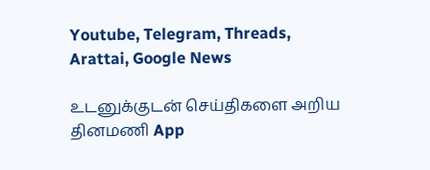Youtube, Telegram, Threads, Arattai, Google News

உடனுக்குடன் செய்திகளை அறிய தினமணி App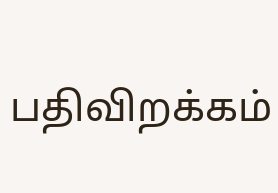பதிவிறக்கம்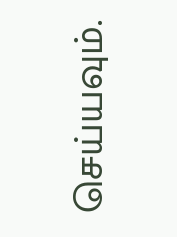செய்யவும்.